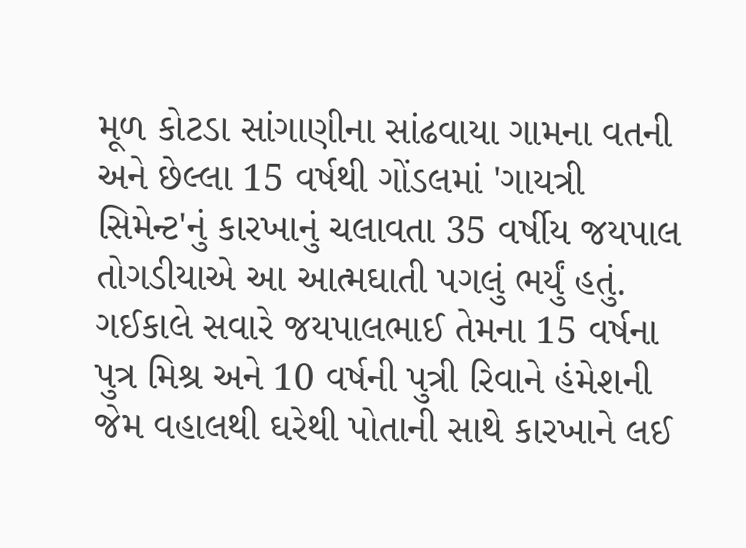મૂળ કોટડા સાંગાણીના સાંઢવાયા ગામના વતની અને છેલ્લા 15 વર્ષથી ગોંડલમાં 'ગાયત્રી સિમેન્ટ'નું કારખાનું ચલાવતા 35 વર્ષીય જયપાલ તોગડીયાએ આ આત્મઘાતી પગલું ભર્યું હતું. ગઈકાલે સવારે જયપાલભાઈ તેમના 15 વર્ષના પુત્ર મિશ્ર અને 10 વર્ષની પુત્રી રિવાને હંમેશની જેમ વહાલથી ઘરેથી પોતાની સાથે કારખાને લઈ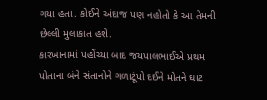ગયા હતા. કોઈને અંદાજ પણ નહોતો કે આ તેમની છેલ્લી મુલાકાત હશે.
કારખાનામાં પહોંચ્યા બાદ જયપાલભાઈએ પ્રથમ પોતાના બંને સંતાનોને ગળાટૂંપો દઈને મોતને ઘાટ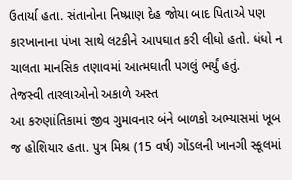ઉતાર્યા હતા. સંતાનોના નિષ્પ્રાણ દેહ જોયા બાદ પિતાએ પણ કારખાનાના પંખા સાથે લટકીને આપઘાત કરી લીધો હતો. ધંધો ન ચાલતા માનસિક તણાવમાં આત્મઘાતી પગલું ભર્યું હતું.
તેજસ્વી તારલાઓનો અકાળે અસ્ત
આ કરુણાંતિકામાં જીવ ગુમાવનાર બંને બાળકો અભ્યાસમાં ખૂબ જ હોશિયાર હતા. પુત્ર મિશ્ર (15 વર્ષ) ગોંડલની ખાનગી સ્કૂલમાં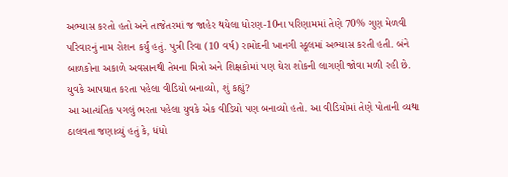અભ્યાસ કરતો હતો અને તાજેતરમાં જ જાહેર થયેલા ધોરણ-10ના પરિણામમાં તેણે 70% ગુણ મેળવી પરિવારનું નામ રોશન કર્યું હતું. પુત્રી રિવા (10 વર્ષ) રામોદની ખાનગી સ્કૂલમાં અભ્યાસ કરતી હતી. બંને બાળકોના અકાળે અવસાનથી તેમના મિત્રો અને શિક્ષકોમાં પણ ઘેરા શોકની લાગણી જોવા મળી રહી છે.
યુવકે આપઘાત કરતા પહેલા વીડિયો બનાવ્યો, શું કહ્યું?
આ આત્યંતિક પગલું ભરતા પહેલા યુવકે એક વીડિયો પણ બનાવ્યો હતો. આ વીડિયોમાં તેણે પોતાની વ્યથા ઠાલવતા જણાવ્યું હતું કે, ધંધો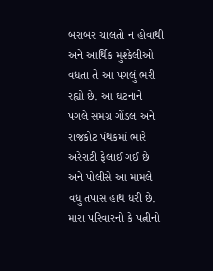બરાબર ચાલતો ન હોવાથી અને આર્થિક મુશ્કેલીઓ વધતા તે આ પગલું ભરી રહ્યો છે. આ ઘટનાને પગલે સમગ્ર ગોંડલ અને રાજકોટ પંથકમાં ભારે અરેરાટી ફેલાઈ ગઈ છે અને પોલીસે આ મામલે વધુ તપાસ હાથ ધરી છે.
મારા પરિવારનો કે પત્નીનો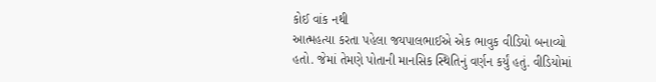કોઈ વાંક નથી
આત્મહત્યા કરતા પહેલા જયપાલભાઈએ એક ભાવુક વીડિયો બનાવ્યો હતો. જેમાં તેમણે પોતાની માનસિક સ્થિતિનું વર્ણન કર્યું હતું. વીડિયોમાં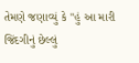તેમણે જણાવ્યું કે "હું આ મારી જિંદગીનું છેલ્લું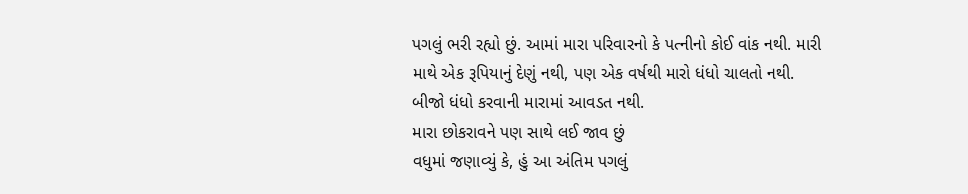પગલું ભરી રહ્યો છું. આમાં મારા પરિવારનો કે પત્નીનો કોઈ વાંક નથી. મારી માથે એક રૂપિયાનું દેણું નથી, પણ એક વર્ષથી મારો ધંધો ચાલતો નથી. બીજો ધંધો કરવાની મારામાં આવડત નથી.
મારા છોકરાવને પણ સાથે લઈ જાવ છું
વધુમાં જણાવ્યું કે, હું આ અંતિમ પગલું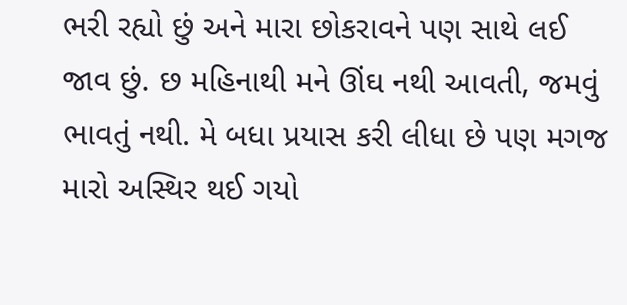ભરી રહ્યો છું અને મારા છોકરાવને પણ સાથે લઈ જાવ છું. છ મહિનાથી મને ઊંઘ નથી આવતી, જમવું ભાવતું નથી. મે બધા પ્રયાસ કરી લીધા છે પણ મગજ મારો અસ્થિર થઈ ગયો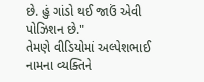છે. હું ગાંડો થઈ જાઉં એવી પોઝિશન છે."
તેમણે વીડિયોમાં અલ્પેશભાઈ નામના વ્યક્તિને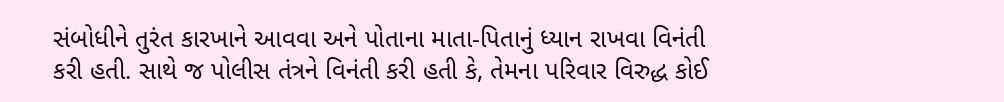સંબોધીને તુરંત કારખાને આવવા અને પોતાના માતા-પિતાનું ધ્યાન રાખવા વિનંતી કરી હતી. સાથે જ પોલીસ તંત્રને વિનંતી કરી હતી કે, તેમના પરિવાર વિરુદ્ધ કોઈ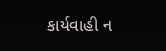કાર્યવાહી ન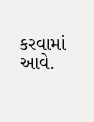કરવામાં આવે.